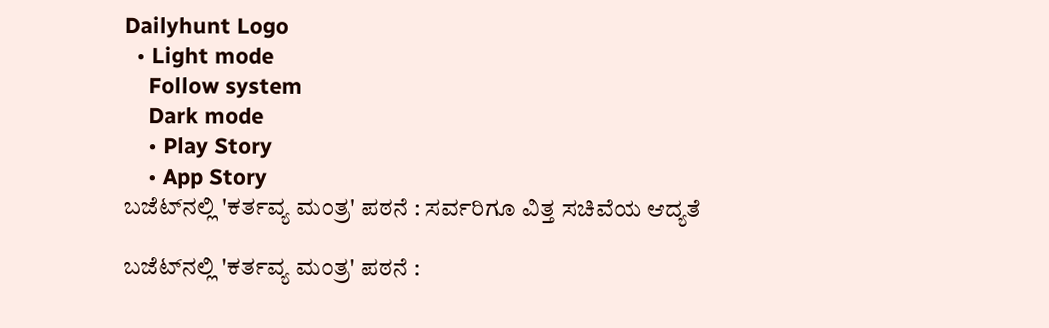Dailyhunt Logo
  • Light mode
    Follow system
    Dark mode
    • Play Story
    • App Story
ಬಜೆಟ್‌ನಲ್ಲಿ 'ಕರ್ತವ್ಯ ಮಂತ್ರ' ಪಠನೆ : ಸರ್ವರಿಗೂ ವಿತ್ತ ಸಚಿವೆಯ ಆದ್ಯತೆ

ಬಜೆಟ್‌ನಲ್ಲಿ 'ಕರ್ತವ್ಯ ಮಂತ್ರ' ಪಠನೆ :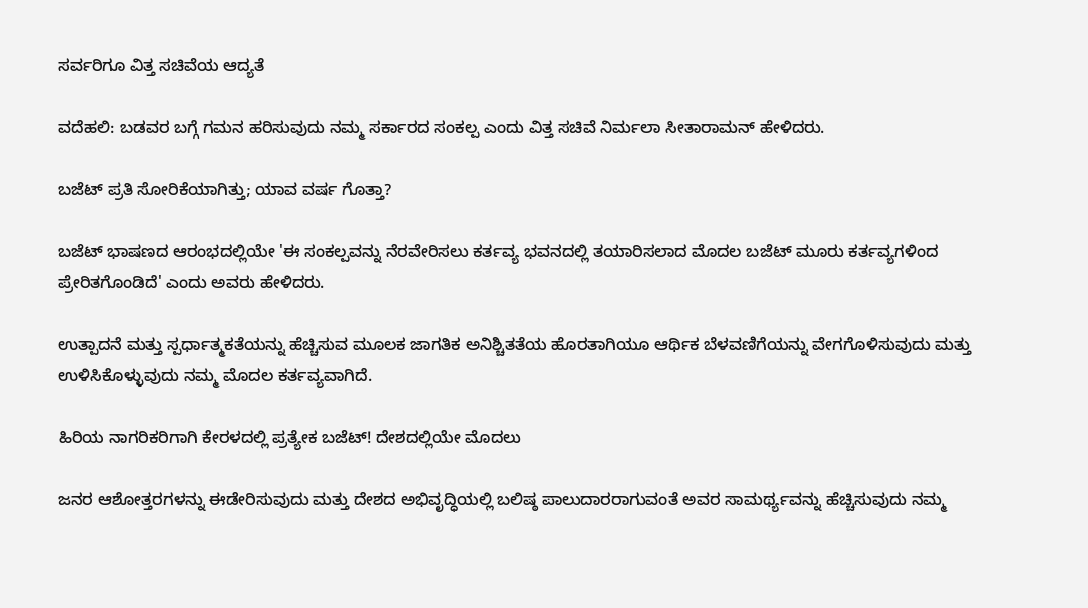ಸರ್ವರಿಗೂ ವಿತ್ತ ಸಚಿವೆಯ ಆದ್ಯತೆ

ವದೆಹಲಿ: ಬಡವರ ಬಗ್ಗೆ ಗಮನ ಹರಿಸುವುದು ನಮ್ಮ ಸರ್ಕಾರದ ಸಂಕಲ್ಪ ಎಂದು ವಿತ್ತ ಸಚಿವೆ ನಿರ್ಮಲಾ ಸೀತಾರಾಮನ್ ಹೇಳಿದರು.

ಬಜೆಟ್ ಪ್ರತಿ ಸೋರಿಕೆಯಾಗಿತ್ತು; ಯಾವ ವರ್ಷ ಗೊತ್ತಾ?

ಬಜೆಟ್ ಭಾಷಣದ ಆರಂಭದಲ್ಲಿಯೇ 'ಈ ಸಂಕಲ್ಪವನ್ನು ನೆರವೇರಿಸಲು ಕರ್ತವ್ಯ ಭವನದಲ್ಲಿ ತಯಾರಿಸಲಾದ ಮೊದಲ ಬಜೆಟ್‌ ಮೂರು ಕರ್ತವ್ಯಗಳಿಂದ ಪ್ರೇರಿತಗೊಂಡಿದೆ' ಎಂದು ಅವರು ಹೇಳಿದರು.

ಉತ್ಪಾದನೆ ಮತ್ತು ಸ್ಪರ್ಧಾತ್ಮಕತೆಯನ್ನು ಹೆಚ್ಚಿಸುವ ಮೂಲಕ ಜಾಗತಿಕ ಅನಿಶ್ಚಿತತೆಯ ಹೊರತಾಗಿಯೂ ಆರ್ಥಿಕ ಬೆಳವಣಿಗೆಯನ್ನು ವೇಗಗೊಳಿಸುವುದು ಮತ್ತು ಉಳಿಸಿಕೊಳ್ಳುವುದು ನಮ್ಮ ಮೊದಲ ಕರ್ತವ್ಯವಾಗಿದೆ.

ಹಿರಿಯ ನಾಗರಿಕರಿಗಾಗಿ ಕೇರಳದಲ್ಲಿ ಪ್ರತ್ಯೇಕ ಬಜೆಟ್! ದೇಶದಲ್ಲಿಯೇ ಮೊದಲು

ಜನರ ಆಶೋತ್ತರಗಳನ್ನು ಈಡೇರಿಸುವುದು ಮತ್ತು ದೇಶದ ಅಭಿವೃದ್ಧಿಯಲ್ಲಿ ಬಲಿಷ್ಠ ಪಾಲುದಾರರಾಗುವಂತೆ ಅವರ ಸಾಮರ್ಥ್ಯವನ್ನು ಹೆಚ್ಚಿಸುವುದು ನಮ್ಮ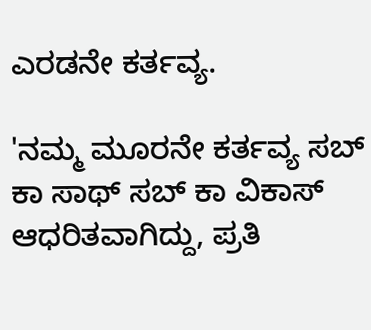ಎರಡನೇ ಕರ್ತವ್ಯ.

'ನಮ್ಮ ಮೂರನೇ ಕರ್ತವ್ಯ ಸಬ್‌ ಕಾ ಸಾಥ್ ಸಬ್‌ ಕಾ ವಿಕಾಸ್ ಆಧರಿತವಾಗಿದ್ದು, ಪ್ರತಿ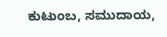ಕುಟುಂಬ, ಸಮುದಾಯ,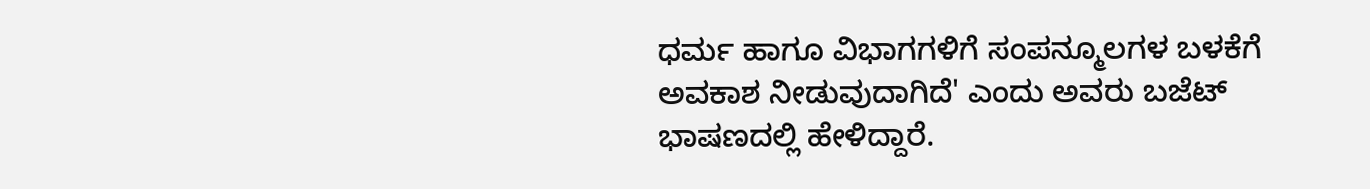ಧರ್ಮ ಹಾಗೂ ವಿಭಾಗಗಳಿಗೆ ಸಂಪನ್ಮೂಲಗಳ ಬಳಕೆಗೆ ಅವಕಾಶ ನೀಡುವುದಾಗಿದೆ' ಎಂದು ಅವರು ಬಜೆಟ್ ಭಾಷಣದಲ್ಲಿ ಹೇಳಿದ್ದಾರೆ.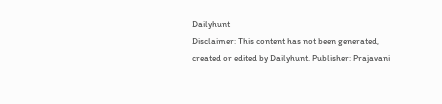Dailyhunt
Disclaimer: This content has not been generated, created or edited by Dailyhunt. Publisher: Prajavani